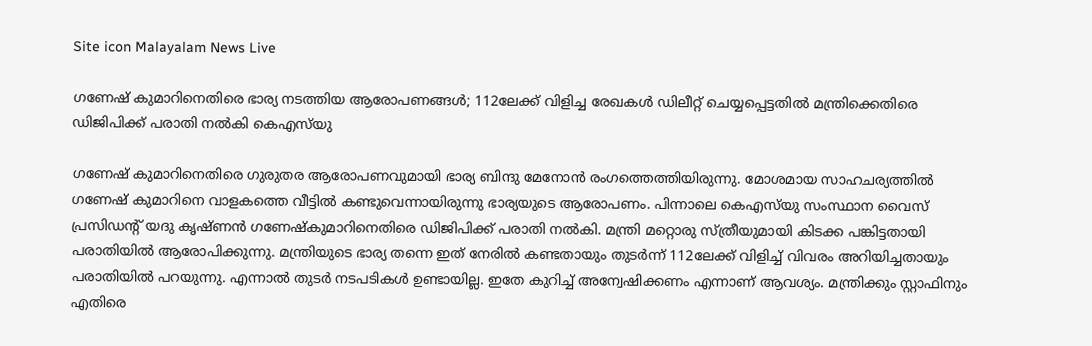Site icon Malayalam News Live

ഗണേഷ് കുമാറിനെതിരെ ഭാര്യ നടത്തിയ ആരോപണങ്ങൾ; 112ലേക്ക് വിളിച്ച രേഖകൾ ഡിലീറ്റ് ചെയ്യപ്പെട്ടതിൽ മന്ത്രിക്കെതിരെ ഡിജിപിക്ക് പരാതി നൽകി കെഎസ്‌യു

ഗണേഷ് കുമാറിനെതിരെ ഗുരുതര ആരോപണവുമായി ഭാര്യ ബിന്ദു മേനോൻ രംഗത്തെത്തിയിരുന്നു. മോശമായ സാഹചര്യത്തിൽ ഗണേഷ് കുമാറിനെ വാളകത്തെ വീട്ടിൽ കണ്ടുവെന്നായിരുന്നു ഭാര്യയുടെ ആരോപണം. പിന്നാലെ കെഎസ്‍യു സംസ്ഥാന വൈസ് പ്രസിഡന്‍റ് യദു കൃഷ്ണന്‍ ഗണേഷ്‌കുമാറിനെതിരെ ഡിജിപിക്ക് പരാതി നൽകി. മന്ത്രി മറ്റൊരു സ്ത്രീയുമായി കിടക്ക പങ്കിട്ടതായി പരാതിയിൽ ആരോപിക്കുന്നു. മന്ത്രിയുടെ ഭാര്യ തന്നെ ഇത് നേരിൽ കണ്ടതായും തുടർന്ന് 112ലേക്ക് വിളിച്ച് വിവരം അറിയിച്ചതായും പരാതിയിൽ പറയുന്നു. എന്നാൽ തുടർ നടപടികൾ ഉണ്ടായില്ല. ഇതേ കുറിച്ച് അന്വേഷിക്കണം എന്നാണ് ആവശ്യം. മന്ത്രിക്കും സ്റ്റാഫിനും എതിരെ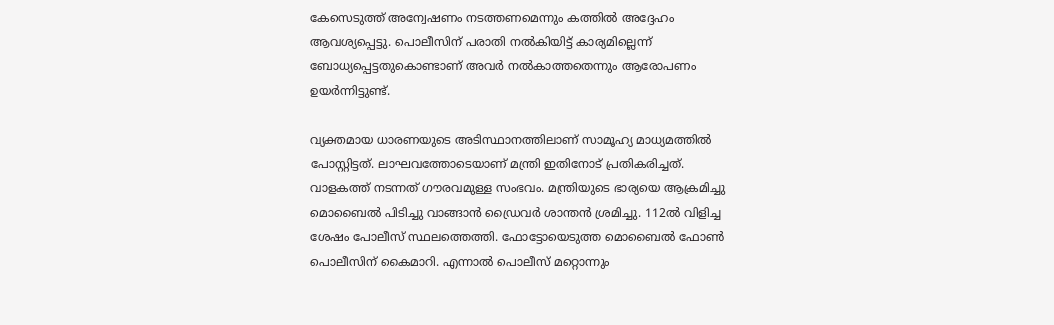കേസെടുത്ത് അന്വേഷണം നടത്തണമെന്നും കത്തിൽ അദ്ദേഹം ആവശ്യപ്പെട്ടു. പൊലീസിന് പരാതി നൽകിയിട്ട് കാര്യമില്ലെന്ന് ബോധ്യപ്പെട്ടതുകൊണ്ടാണ് അവർ നൽകാത്തതെന്നും ആരോപണം ഉയർന്നിട്ടുണ്ട്.

വ്യക്തമായ ധാരണയുടെ അടിസ്ഥാനത്തിലാണ് സാമൂഹ്യ മാധ്യമത്തിൽ പോസ്റ്റിട്ടത്. ലാഘവത്തോടെയാണ് മന്ത്രി ഇതിനോട് പ്രതികരിച്ചത്. വാളകത്ത് നടന്നത് ഗൗരവമുള്ള സംഭവം. മന്ത്രിയുടെ ഭാര്യയെ ആക്രമിച്ചു മൊബൈൽ പിടിച്ചു വാങ്ങാൻ ഡ്രൈവർ ശാന്തൻ ശ്രമിച്ചു. 112ൽ വിളിച്ച ശേഷം പോലീസ് സ്ഥലത്തെത്തി. ഫോട്ടോയെടുത്ത മൊബൈൽ ഫോൺ പൊലീസിന് കൈമാറി. എന്നാൽ പൊലീസ് മറ്റൊന്നും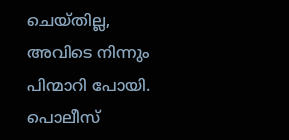ചെയ്തില്ല, അവിടെ നിന്നും പിന്മാറി പോയി. പൊലീസ്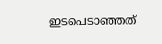ഇടപെടാഞ്ഞത്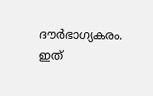ദൗർഭാഗ്യകരം. ഇത്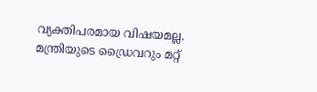വ്യക്തിപരമായ വിഷയമല്ല. മന്ത്രിയുടെ ഡ്രൈവറും മറ്റ്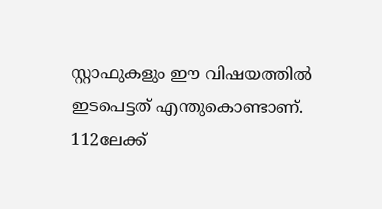സ്റ്റാഫുകളും ഈ വിഷയത്തിൽ ഇടപെട്ടത് എന്തുകൊണ്ടാണ്. 112ലേക്ക്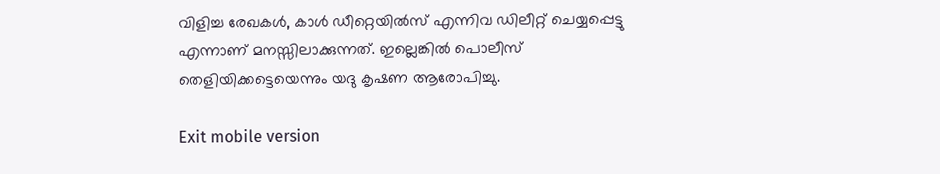വിളിച്ച രേഖകൾ, കാൾ ഡീറ്റെയിൽസ് എന്നിവ ഡിലീറ്റ് ചെയ്യപ്പെട്ടു എന്നാണ് മനസ്സിലാക്കുന്നത്. ഇല്ലെങ്കിൽ പൊലീസ് തെളിയിക്കട്ടെയെന്നും യദു കൃഷണ ആരോപിച്ചു.

Exit mobile version